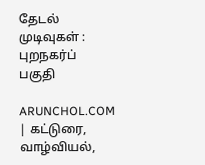தேடல் முடிவுகள் : புறநகர்ப் பகுதி

ARUNCHOL.COM | கட்டுரை, வாழ்வியல்,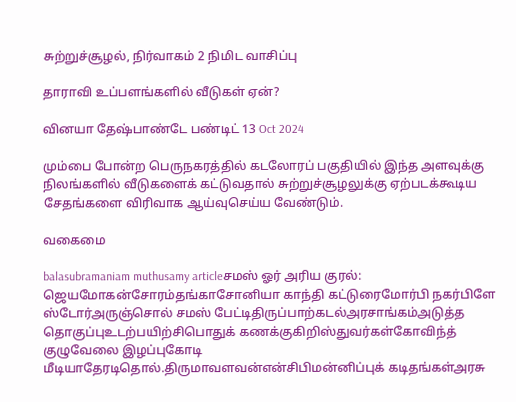சுற்றுச்சூழல், நிர்வாகம் 2 நிமிட வாசிப்பு

தாராவி உப்பளங்களில் வீடுகள் ஏன்?

வினயா தேஷ்பாண்டே பண்டிட் 13 Oct 2024

மும்பை போன்ற பெருநகரத்தில் கடலோரப் பகுதியில் இந்த அளவுக்கு நிலங்களில் வீடுகளைக் கட்டுவதால் சுற்றுச்சூழலுக்கு ஏற்படக்கூடிய சேதங்களை விரிவாக ஆய்வுசெய்ய வேண்டும்.

வகைமை

balasubramaniam muthusamy articleசமஸ் ஓர் அரிய குரல்: ஜெயமோகன்சோரம்தங்காசோனியா காந்தி கட்டுரைமோர்பி நகர்பிளே ஸ்டோர்அருஞ்சொல் சமஸ் பேட்டிதிருப்பாற்கடல்அரசாங்கம்அடுத்த தொகுப்புஉடற்பயிற்சிபொதுக் கணக்குகிறிஸ்துவர்கள்கோவிந்த் குழுவேலை இழப்புகோடி மீடியாதேரடிதொல்.திருமாவளவன்என்சிபிமன்னிப்புக் கடிதங்கள்அரசு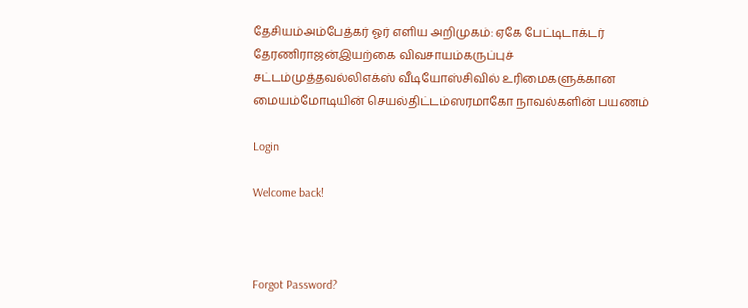தேசியம்அம்பேத்கர் ஓர் எளிய அறிமுகம்: ஏகே பேட்டிடாக்டர் தேரணிராஜன்இயற்கை விவசாயம்கருப்புச் சட்டம்முத்தவல்லிஎக்ஸ் வீடியோஸ்சிவில் உரிமைகளுக்கான மையம்மோடியின் செயல்திட்டம்ஸரமாகோ நாவல்களின் பயணம்

Login

Welcome back!



Forgot Password?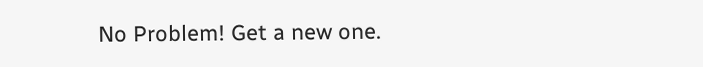No Problem! Get a new one.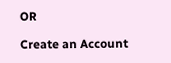OR

Create an Account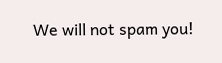We will not spam you!